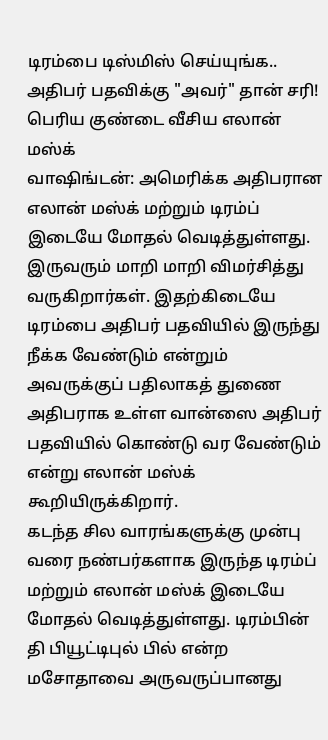டிரம்பை டிஸ்மிஸ் செய்யுங்க.. அதிபர் பதவிக்கு "அவர்" தான் சரி! பெரிய குண்டை வீசிய எலான் மஸ்க்
வாஷிங்டன்: அமெரிக்க அதிபரான எலான் மஸ்க் மற்றும் டிரம்ப் இடையே மோதல் வெடித்துள்ளது. இருவரும் மாறி மாறி விமர்சித்து வருகிறார்கள். இதற்கிடையே டிரம்பை அதிபர் பதவியில் இருந்து நீக்க வேண்டும் என்றும் அவருக்குப் பதிலாகத் துணை அதிபராக உள்ள வான்ஸை அதிபர் பதவியில் கொண்டு வர வேண்டும் என்று எலான் மஸ்க் கூறியிருக்கிறார்.
கடந்த சில வாரங்களுக்கு முன்பு வரை நண்பர்களாக இருந்த டிரம்ப் மற்றும் எலான் மஸ்க் இடையே மோதல் வெடித்துள்ளது. டிரம்பின் தி பியூட்டிபுல் பில் என்ற மசோதாவை அருவருப்பானது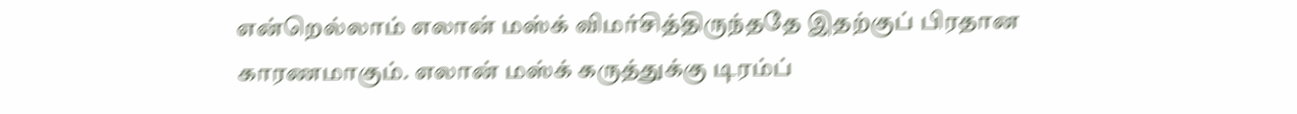என்றெல்லாம் எலான் மஸ்க் விமர்சித்திருந்ததே இதற்குப் பிரதான காரணமாகும். எலான் மஸ்க் கருத்துக்கு டிரம்ப்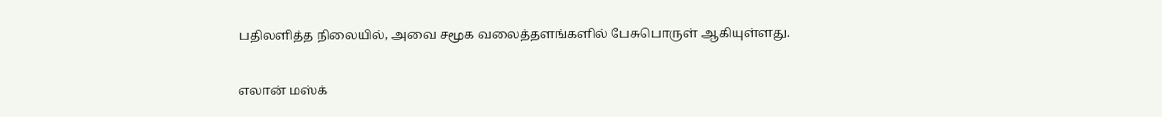பதிலளித்த நிலையில், அவை சமூக வலைத்தளங்களில் பேசுபொருள் ஆகியுள்ளது.

எலான் மஸ்க்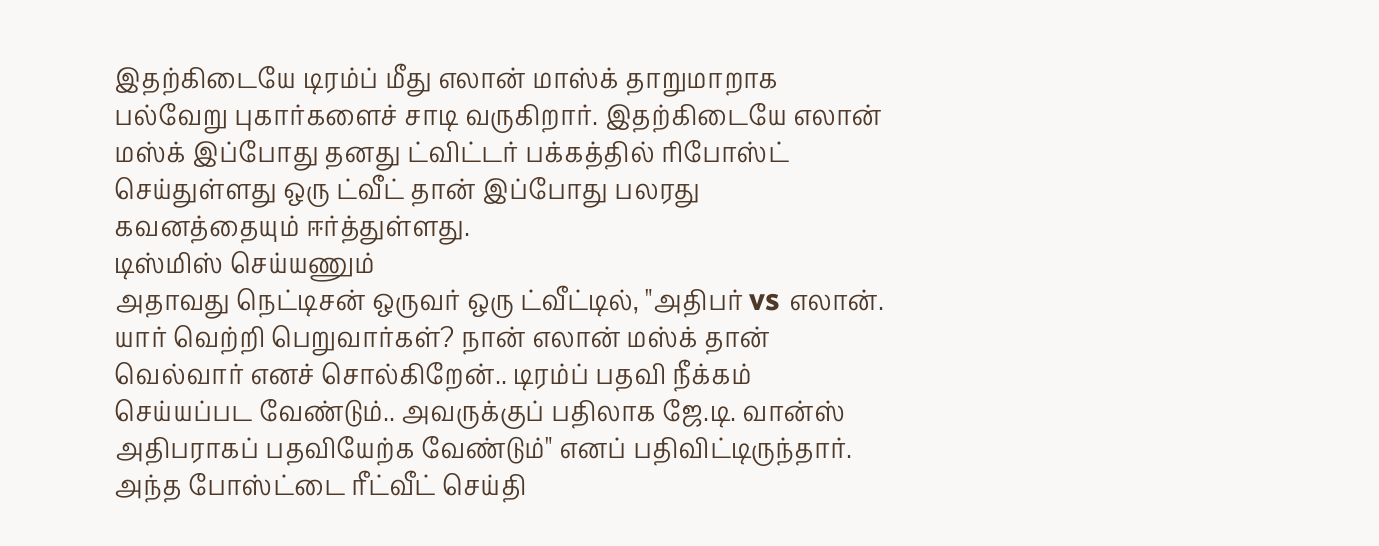இதற்கிடையே டிரம்ப் மீது எலான் மாஸ்க் தாறுமாறாக பல்வேறு புகார்களைச் சாடி வருகிறார். இதற்கிடையே எலான் மஸ்க் இப்போது தனது ட்விட்டர் பக்கத்தில் ரிபோஸ்ட் செய்துள்ளது ஒரு ட்வீட் தான் இப்போது பலரது கவனத்தையும் ஈர்த்துள்ளது.
டிஸ்மிஸ் செய்யணும்
அதாவது நெட்டிசன் ஒருவர் ஒரு ட்வீட்டில், "அதிபர் vs எலான். யார் வெற்றி பெறுவார்கள்? நான் எலான் மஸ்க் தான் வெல்வார் எனச் சொல்கிறேன்.. டிரம்ப் பதவி நீக்கம் செய்யப்பட வேண்டும்.. அவருக்குப் பதிலாக ஜே.டி. வான்ஸ் அதிபராகப் பதவியேற்க வேண்டும்" எனப் பதிவிட்டிருந்தார். அந்த போஸ்ட்டை ரீட்வீட் செய்தி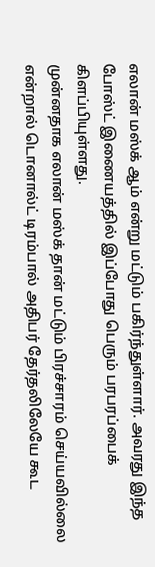எலான் மஸ்க் ஆம் என்று மட்டும் பகிர்ந்துள்ளார். அவரது இந்த போஸ்ட் இணையத்தில் இப்போது பெரும் பரபரப்பைக் கிளப்பியுள்ளது.
முன்னதாக எலான் மஸ்க் தான் மட்டும் பிரச்சாரம் செய்யவில்லை என்றால் டொனால்ட் டிரம்பால் அதிபர் தேர்தலிலேயே கூட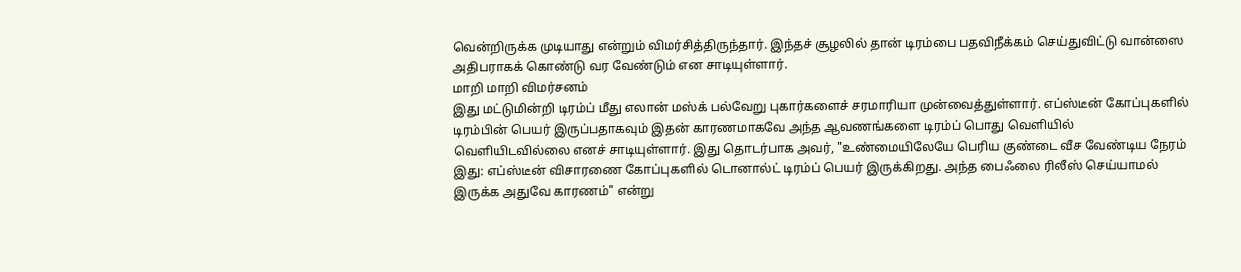வென்றிருக்க முடியாது என்றும் விமர்சித்திருந்தார். இந்தச் சூழலில் தான் டிரம்பை பதவிநீக்கம் செய்துவிட்டு வான்ஸை அதிபராகக் கொண்டு வர வேண்டும் என சாடியுள்ளார்.
மாறி மாறி விமர்சனம்
இது மட்டுமின்றி டிரம்ப் மீது எலான் மஸ்க் பல்வேறு புகார்களைச் சரமாரியா முன்வைத்துள்ளார். எப்ஸ்டீன் கோப்புகளில் டிரம்பின் பெயர் இருப்பதாகவும் இதன் காரணமாகவே அந்த ஆவணங்களை டிரம்ப் பொது வெளியில் வெளியிடவில்லை எனச் சாடியுள்ளார். இது தொடர்பாக அவர், "உண்மையிலேயே பெரிய குண்டை வீச வேண்டிய நேரம் இது: எப்ஸ்டீன் விசாரணை கோப்புகளில் டொனால்ட் டிரம்ப் பெயர் இருக்கிறது. அந்த பைஃலை ரிலீஸ் செய்யாமல் இருக்க அதுவே காரணம்" என்று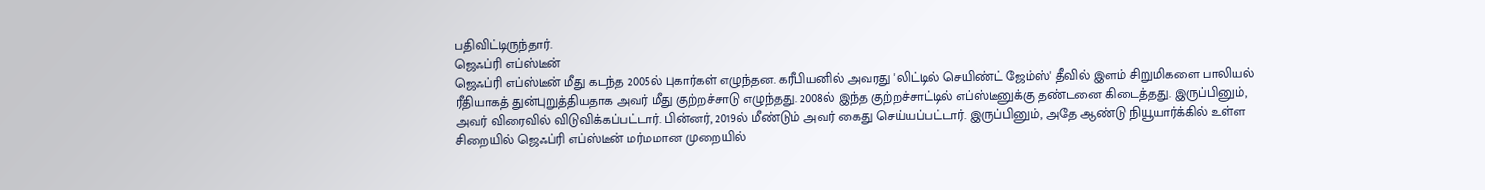பதிவிட்டிருந்தார்.
ஜெஃப்ரி எப்ஸ்டீன்
ஜெஃப்ரி எப்ஸ்டீன் மீது கடந்த 2005ல் புகார்கள் எழுந்தன. கரீபியனில் அவரது 'லிட்டில் செயிண்ட் ஜேம்ஸ்' தீவில் இளம் சிறுமிகளை பாலியல் ரீதியாகத் துன்புறுத்தியதாக அவர் மீது குற்றச்சாடு எழுந்தது. 2008ல் இந்த குற்றச்சாட்டில் எப்ஸ்டீனுக்கு தண்டனை கிடைத்தது. இருப்பினும், அவர் விரைவில் விடுவிக்கப்பட்டார். பின்னர், 2019ல் மீண்டும் அவர் கைது செய்யப்பட்டார். இருப்பினும், அதே ஆண்டு நியூயார்க்கில் உள்ள சிறையில் ஜெஃப்ரி எப்ஸ்டீன் மர்மமான முறையில்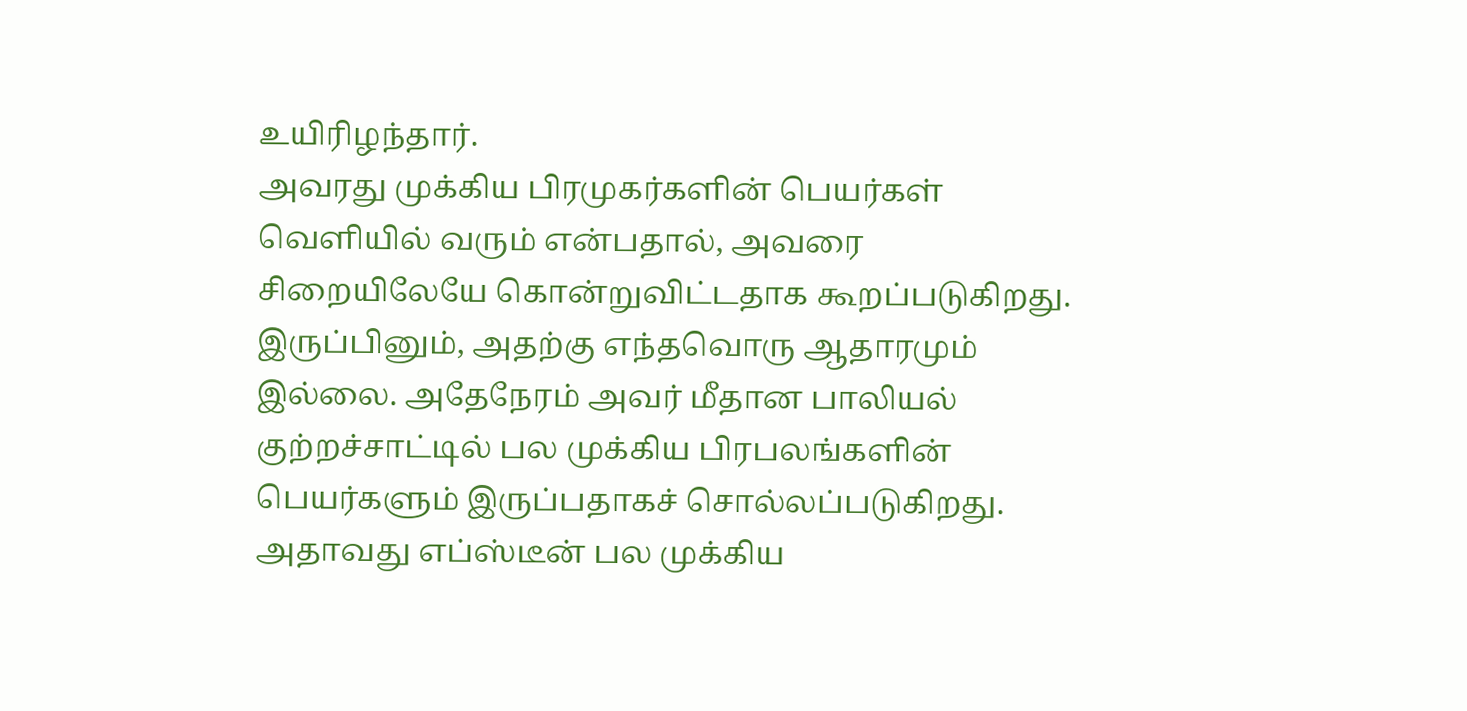உயிரிழந்தார்.
அவரது முக்கிய பிரமுகர்களின் பெயர்கள் வெளியில் வரும் என்பதால், அவரை சிறையிலேயே கொன்றுவிட்டதாக கூறப்படுகிறது. இருப்பினும், அதற்கு எந்தவொரு ஆதாரமும் இல்லை. அதேநேரம் அவர் மீதான பாலியல் குற்றச்சாட்டில் பல முக்கிய பிரபலங்களின் பெயர்களும் இருப்பதாகச் சொல்லப்படுகிறது. அதாவது எப்ஸ்டீன் பல முக்கிய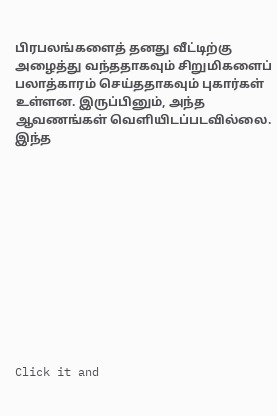பிரபலங்களைத் தனது வீட்டிற்கு அழைத்து வந்ததாகவும் சிறுமிகளைப் பலாத்காரம் செய்ததாகவும் புகார்கள் உள்ளன. இருப்பினும், அந்த ஆவணங்கள் வெளியிடப்படவில்லை. இந்த












Click it and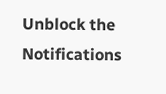Unblock the Notifications